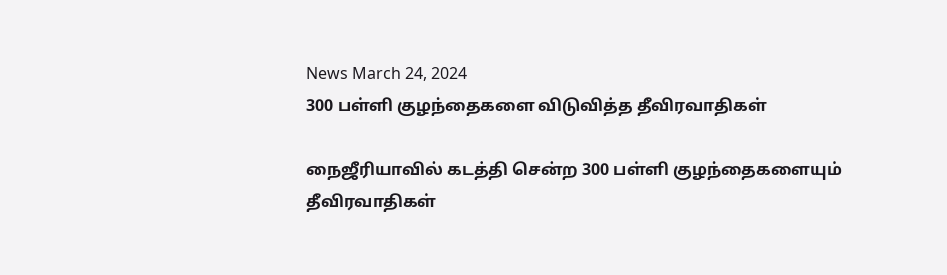News March 24, 2024
300 பள்ளி குழந்தைகளை விடுவித்த தீவிரவாதிகள்

நைஜீரியாவில் கடத்தி சென்ற 300 பள்ளி குழந்தைகளையும் தீவிரவாதிகள்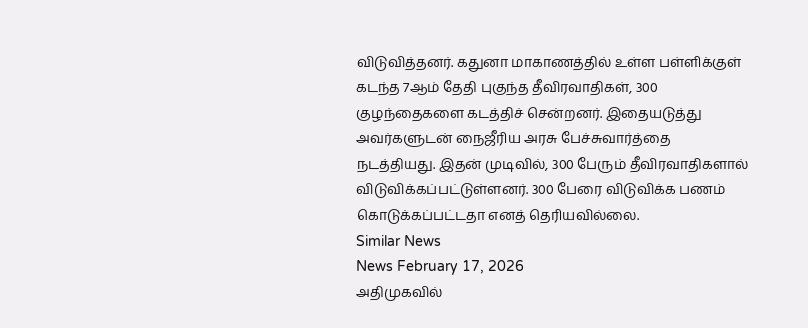விடுவித்தனர். கதுனா மாகாணத்தில் உள்ள பள்ளிக்குள் கடந்த 7ஆம் தேதி புகுந்த தீவிரவாதிகள், 300 குழந்தைகளை கடத்திச் சென்றனர். இதையடுத்து அவர்களுடன் நைஜீரிய அரசு பேச்சுவார்த்தை நடத்தியது. இதன் முடிவில், 300 பேரும் தீவிரவாதிகளால் விடுவிக்கப்பட்டுள்ளனர். 300 பேரை விடுவிக்க பணம் கொடுக்கப்பட்டதா எனத் தெரியவில்லை.
Similar News
News February 17, 2026
அதிமுகவில்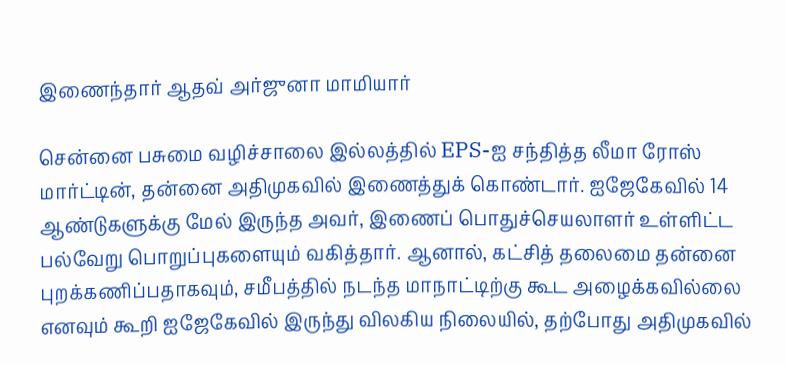இணைந்தார் ஆதவ் அர்ஜுனா மாமியார்

சென்னை பசுமை வழிச்சாலை இல்லத்தில் EPS-ஐ சந்தித்த லீமா ரோஸ் மார்ட்டின், தன்னை அதிமுகவில் இணைத்துக் கொண்டார். ஐஜேகேவில் 14 ஆண்டுகளுக்கு மேல் இருந்த அவர், இணைப் பொதுச்செயலாளர் உள்ளிட்ட பல்வேறு பொறுப்புகளையும் வகித்தார். ஆனால், கட்சித் தலைமை தன்னை புறக்கணிப்பதாகவும், சமீபத்தில் நடந்த மாநாட்டிற்கு கூட அழைக்கவில்லை எனவும் கூறி ஐஜேகேவில் இருந்து விலகிய நிலையில், தற்போது அதிமுகவில்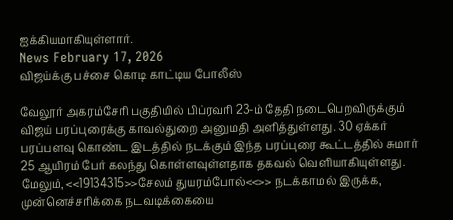ஐக்கியமாகியுள்ளார்.
News February 17, 2026
விஜய்க்கு பச்சை கொடி காட்டிய போலீஸ்

வேலூர் அகரம்சேரி பகுதியில் பிப்ரவரி 23-ம் தேதி நடைபெறவிருக்கும் விஜய் பரப்புரைக்கு காவல்துறை அனுமதி அளித்துள்ளது. 30 ஏக்கர் பரப்பளவு கொண்ட இடத்தில் நடக்கும் இந்த பரப்புரை கூட்டத்தில் சுமார் 25 ஆயிரம் பேர் கலந்து கொள்ளவுள்ளதாக தகவல் வெளியாகியுள்ளது. மேலும், <<19134315>>சேலம் துயரம்போல்<<>> நடக்காமல் இருக்க, முன்னெச்சரிக்கை நடவடிக்கையை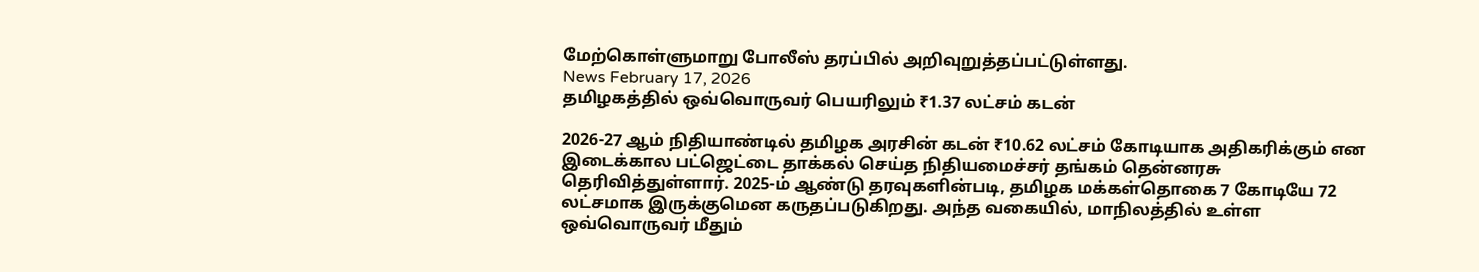மேற்கொள்ளுமாறு போலீஸ் தரப்பில் அறிவுறுத்தப்பட்டுள்ளது.
News February 17, 2026
தமிழகத்தில் ஒவ்வொருவர் பெயரிலும் ₹1.37 லட்சம் கடன்

2026-27 ஆம் நிதியாண்டில் தமிழக அரசின் கடன் ₹10.62 லட்சம் கோடியாக அதிகரிக்கும் என இடைக்கால பட்ஜெட்டை தாக்கல் செய்த நிதியமைச்சர் தங்கம் தென்னரசு தெரிவித்துள்ளார். 2025-ம் ஆண்டு தரவுகளின்படி, தமிழக மக்கள்தொகை 7 கோடியே 72 லட்சமாக இருக்குமென கருதப்படுகிறது. அந்த வகையில், மாநிலத்தில் உள்ள ஒவ்வொருவர் மீதும்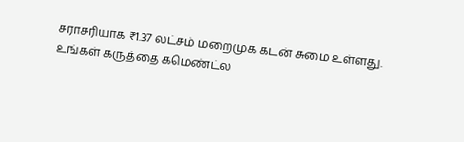சராசரியாக ₹1.37 லட்சம் மறைமுக கடன் சுமை உள்ளது. உங்கள் கருத்தை கமெண்ட்ல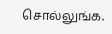சொல்லுங்க.